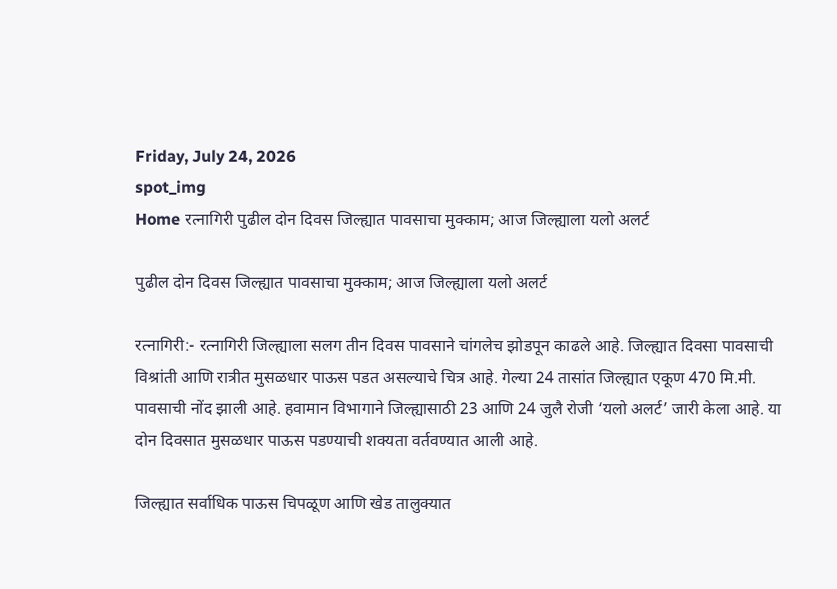Friday, July 24, 2026
spot_img
Home रत्नागिरी पुढील दोन दिवस जिल्ह्यात पावसाचा मुक्काम; आज जिल्ह्याला यलो अलर्ट

पुढील दोन दिवस जिल्ह्यात पावसाचा मुक्काम; आज जिल्ह्याला यलो अलर्ट

रत्नागिरी:- रत्नागिरी जिल्ह्याला सलग तीन दिवस पावसाने चांगलेच झोडपून काढले आहे. जिल्ह्यात दिवसा पावसाची विश्रांती आणि रात्रीत मुसळधार पाऊस पडत असल्याचे चित्र आहे. गेल्या 24 तासांत जिल्ह्यात एकूण 470 मि.मी. पावसाची नोंद झाली आहे. हवामान विभागाने जिल्ह्यासाठी 23 आणि 24 जुलै रोजी ‘यलो अलर्ट’ जारी केला आहे. या दोन दिवसात मुसळधार पाऊस पडण्याची शक्यता वर्तवण्यात आली आहे.

जिल्ह्यात सर्वाधिक पाऊस चिपळूण आणि खेड तालुक्यात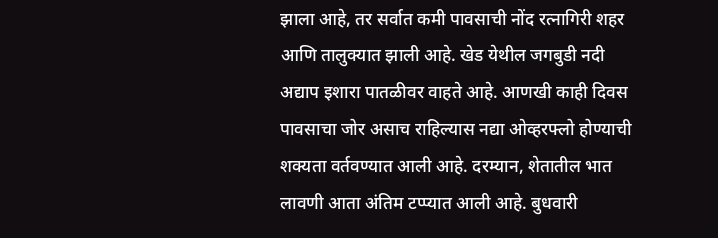झाला आहे, तर सर्वात कमी पावसाची नोंद रत्नागिरी शहर आणि तालुक्यात झाली आहे. खेड येथील जगबुडी नदी अद्याप इशारा पातळीवर वाहते आहे. आणखी काही दिवस पावसाचा जोर असाच राहिल्यास नद्या ओव्हरफ्लो होण्याची शक्यता वर्तवण्यात आली आहे. दरम्यान, शेतातील भात लावणी आता अंतिम टप्प्यात आली आहे. बुधवारी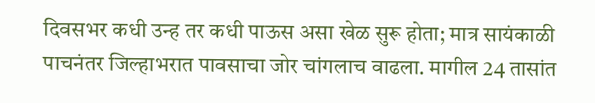दिवसभर कधी उन्ह तर कधी पाऊस असा खेळ सुरू होता; मात्र सायंकाळी पाचनंतर जिल्हाभरात पावसाचा जोर चांगलाच वाढला. मागील 24 तासांत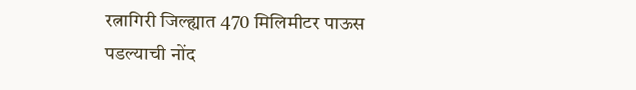रत्नागिरी जिल्ह्यात 470 मिलिमीटर पाऊस पडल्याची नोंद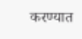करण्यात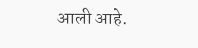आली आहे.